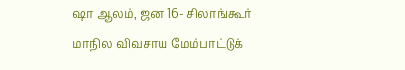ஷா ஆலம், ஜன 16- சிலாங்கூர் மாநில விவசாய மேம்பாட்டுக்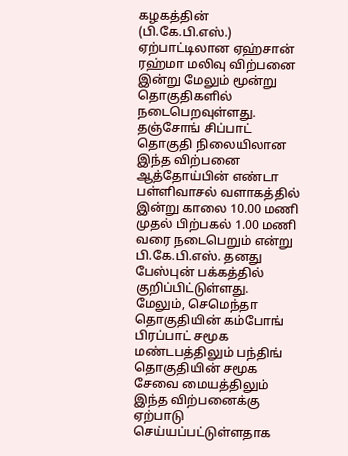கழகத்தின் (பி.கே.பி.எஸ்.) ஏற்பாட்டிலான ஏஹ்சான் ரஹ்மா மலிவு விற்பனை இன்று மேலும் மூன்று தொகுதிகளில் நடைபெறவுள்ளது.
தஞ்சோங் சிப்பாட் தொகுதி நிலையிலான இந்த விற்பனை ஆத்தோய்பின் எண்டா பள்ளிவாசல் வளாகத்தில் இன்று காலை 10.00 மணி முதல் பிற்பகல் 1.00 மணி வரை நடைபெறும் என்று பி.கே.பி.எஸ். தனது பேஸ்புன் பக்கத்தில் குறிப்பிட்டுள்ளது.
மேலும், செமெந்தா தொகுதியின் கம்போங் பிரப்பாட் சமூக மண்டபத்திலும் பந்திங் தொகுதியின் சமூக சேவை மையத்திலும் இந்த விற்பனைக்கு ஏற்பாடு செய்யப்பட்டுள்ளதாக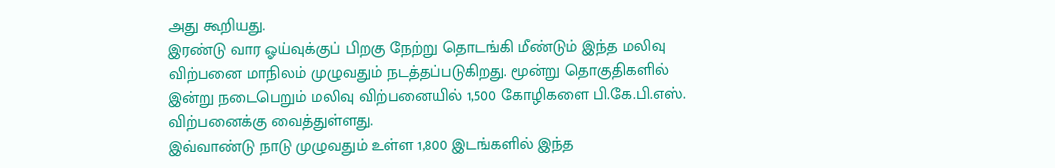அது கூறியது.
இரண்டு வார ஓய்வுக்குப் பிறகு நேற்று தொடங்கி மீண்டும் இந்த மலிவு விற்பனை மாநிலம் முழுவதும் நடத்தப்படுகிறது. மூன்று தொகுதிகளில் இன்று நடைபெறும் மலிவு விற்பனையில் 1,500 கோழிகளை பி.கே.பி.எஸ். விற்பனைக்கு வைத்துள்ளது.
இவ்வாண்டு நாடு முழுவதும் உள்ள 1,800 இடங்களில் இந்த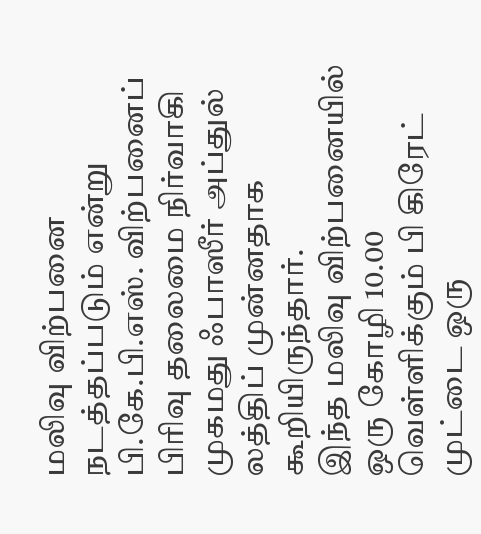மலிவு விற்பனை நடத்தப்படும் என்று பி.கே.பி.எஸ். விற்பனைப் பிரிவு தலைமை நிர்வாகி முகமது ஃபாஸீர் அப்துல் லத்திப் முன்னதாக கூறியிருந்தார்.
இந்த மலிவு விற்பனையில் ஒரு கோழி 10.00 வெள்ளிக்கும் பி கிரேட் முட்டை ஒரு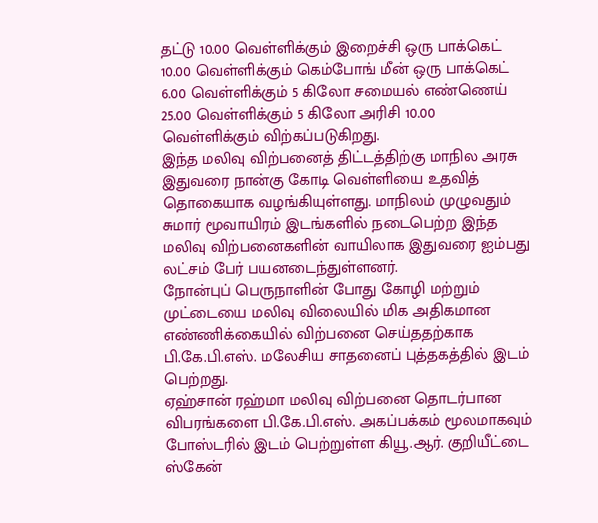தட்டு 10.00 வெள்ளிக்கும் இறைச்சி ஒரு பாக்கெட் 10.00 வெள்ளிக்கும் கெம்போங் மீன் ஒரு பாக்கெட் 6.00 வெள்ளிக்கும் 5 கிலோ சமையல் எண்ணெய் 25.00 வெள்ளிக்கும் 5 கிலோ அரிசி 10.00 வெள்ளிக்கும் விற்கப்படுகிறது.
இந்த மலிவு விற்பனைத் திட்டத்திற்கு மாநில அரசு இதுவரை நான்கு கோடி வெள்ளியை உதவித் தொகையாக வழங்கியுள்ளது. மாநிலம் முழுவதும் சுமார் மூவாயிரம் இடங்களில் நடைபெற்ற இந்த மலிவு விற்பனைகளின் வாயிலாக இதுவரை ஐம்பது லட்சம் பேர் பயனடைந்துள்ளனர்.
நோன்புப் பெருநாளின் போது கோழி மற்றும் முட்டையை மலிவு விலையில் மிக அதிகமான எண்ணிக்கையில் விற்பனை செய்ததற்காக பி.கே.பி.எஸ். மலேசிய சாதனைப் புத்தகத்தில் இடம் பெற்றது.
ஏஹ்சான் ரஹ்மா மலிவு விற்பனை தொடர்பான விபரங்களை பி.கே.பி.எஸ். அகப்பக்கம் மூலமாகவும் போஸ்டரில் இடம் பெற்றுள்ள கியூ.ஆர். குறியீட்டை ஸ்கேன்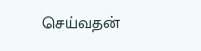செய்வதன்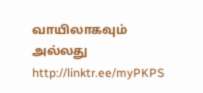வாயிலாகவும் அல்லது http://linktr.ee/myPKPS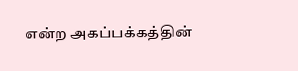என்ற அகப்பக்கத்தின்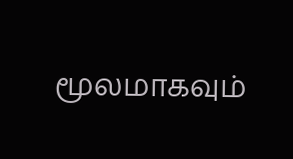மூலமாகவும்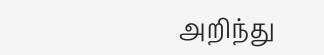அறிந்து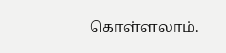கொள்ளலாம்.